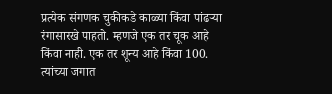प्रत्येक संगणक चुकीकडे काळ्या किंवा पांढऱ्या रंगासारखे पाहतो. म्हणजे एक तर चूक आहे किंवा नाही. एक तर शून्य आहे किंवा 100. त्यांच्या जगात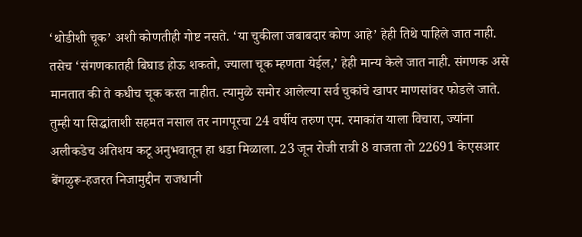‘थोडीशी चूक’ अशी कोणतीही गोष्ट नसते. ‘या चुकीला जबाबदार कोण आहे’ हेही तिथे पाहिले जात नाही. तसेच ‘संगणकातही बिघाड होऊ शकतो, ज्याला चूक म्हणता येईल,’ हेही मान्य केले जात नाही. संगणक असे मानतात की ते कधीच चूक करत नाहीत. त्यामुळे समोर आलेल्या सर्व चुकांचे खापर माणसांवर फोडले जाते. तुम्ही या सिद्धांताशी सहमत नसाल तर नागपूरचा 24 वर्षीय तरुण एम. रमाकांत याला विचारा, ज्यांना अलीकडेच अतिशय कटू अनुभवातून हा धडा मिळाला. 23 जून रोजी रात्री 8 वाजता तो 22691 केएसआर बेंगळुरू-हजरत निजामुद्दीन राजधानी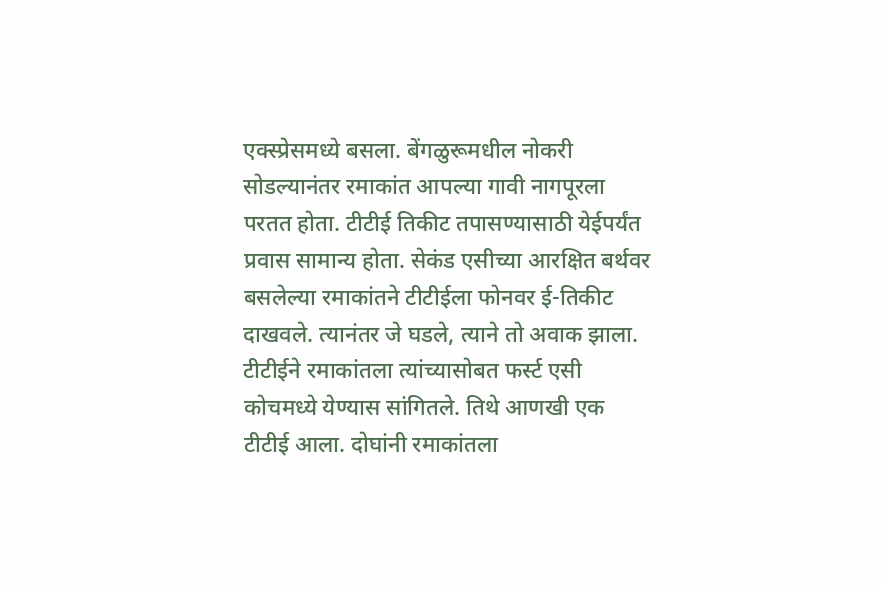एक्स्प्रेसमध्ये बसला. बेंगळुरूमधील नोकरी सोडल्यानंतर रमाकांत आपल्या गावी नागपूरला परतत होता. टीटीई तिकीट तपासण्यासाठी येईपर्यंत प्रवास सामान्य होता. सेकंड एसीच्या आरक्षित बर्थवर बसलेल्या रमाकांतने टीटीईला फोनवर ई-तिकीट दाखवले. त्यानंतर जे घडले, त्याने तो अवाक झाला. टीटीईने रमाकांतला त्यांच्यासोबत फर्स्ट एसी कोचमध्ये येण्यास सांगितले. तिथे आणखी एक टीटीई आला. दोघांनी रमाकांतला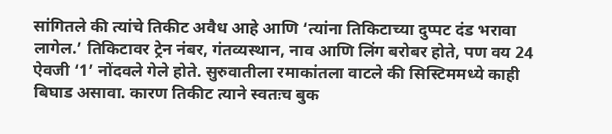सांगितले की त्यांचे तिकीट अवैध आहे आणि ‘त्यांना तिकिटाच्या दुप्पट दंड भरावा लागेल.’ तिकिटावर ट्रेन नंबर, गंतव्यस्थान, नाव आणि लिंग बरोबर होते, पण वय 24 ऐवजी ‘1’ नोंदवले गेले होते. सुरुवातीला रमाकांतला वाटले की सिस्टिममध्ये काही बिघाड असावा. कारण तिकीट त्याने स्वतःच बुक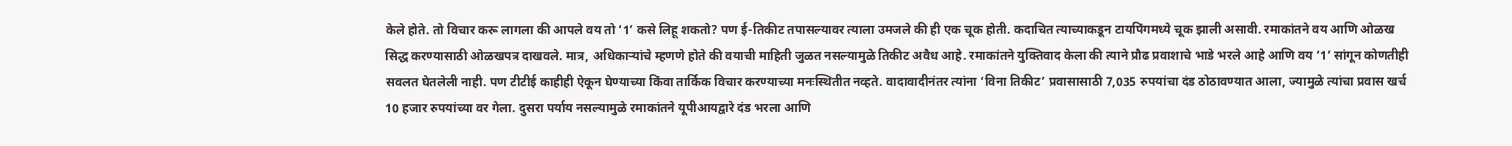केले होते. तो विचार करू लागला की आपले वय तो ‘1’ कसे लिहू शकतो? पण ई-तिकीट तपासल्यावर त्याला उमजले की ही एक चूक होती. कदाचित त्याच्याकडून टायपिंगमध्ये चूक झाली असावी. रमाकांतने वय आणि ओळख सिद्ध करण्यासाठी ओळखपत्र दाखवले. मात्र, अधिकाऱ्यांचे म्हणणे होते की वयाची माहिती जुळत नसल्यामुळे तिकीट अवैध आहे. रमाकांतने युक्तिवाद केला की त्याने प्रौढ प्रवाशाचे भाडे भरले आहे आणि वय ‘1’ सांगून कोणतीही सवलत घेतलेली नाही. पण टीटीई काहीही ऐकून घेण्याच्या किंवा तार्किक विचार करण्याच्या मनःस्थितीत नव्हते. वादावादीनंतर त्यांना ‘विना तिकीट’ प्रवासासाठी 7,035 रुपयांचा दंड ठोठावण्यात आला, ज्यामुळे त्यांचा प्रवास खर्च 10 हजार रुपयांच्या वर गेला. दुसरा पर्याय नसल्यामुळे रमाकांतने यूपीआयद्वारे दंड भरला आणि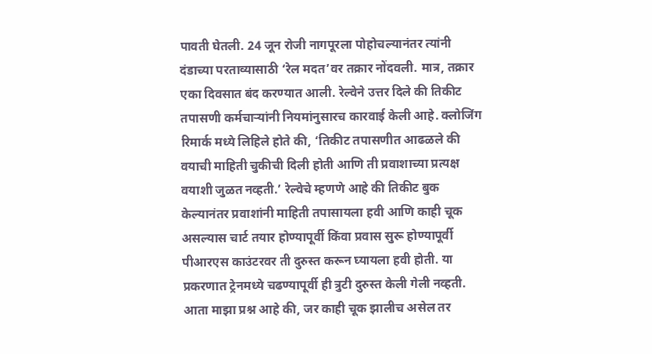पावती घेतली. 24 जून रोजी नागपूरला पोहोचल्यानंतर त्यांनी दंडाच्या परताव्यासाठी ‘रेल मदत’वर तक्रार नोंदवली. मात्र, तक्रार एका दिवसात बंद करण्यात आली. रेल्वेने उत्तर दिले की तिकीट तपासणी कर्मचाऱ्यांनी नियमांनुसारच कारवाई केली आहे. क्लोजिंग रिमार्क मध्ये लिहिले होते की, ‘तिकीट तपासणीत आढळले की वयाची माहिती चुकीची दिली होती आणि ती प्रवाशाच्या प्रत्यक्ष वयाशी जुळत नव्हती.’ रेल्वेचे म्हणणे आहे की तिकीट बुक केल्यानंतर प्रवाशांनी माहिती तपासायला हवी आणि काही चूक असल्यास चार्ट तयार होण्यापूर्वी किंवा प्रवास सुरू होण्यापूर्वी पीआरएस काउंटरवर ती दुरुस्त करून घ्यायला हवी होती. या प्रकरणात ट्रेनमध्ये चढण्यापूर्वी ही त्रुटी दुरुस्त केली गेली नव्हती. आता माझा प्रश्न आहे की, जर काही चूक झालीच असेल तर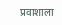प्रवाशाला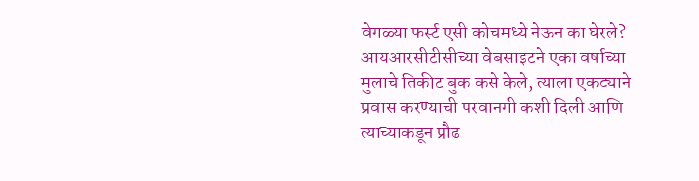वेगळ्या फर्स्ट एसी कोचमध्ये नेऊन का घेरले? आयआरसीटीसीच्या वेबसाइटने एका वर्षाच्या मुलाचे तिकीट बुक कसे केले, त्याला एकट्याने प्रवास करण्याची परवानगी कशी दिली आणि त्याच्याकडून प्रौढ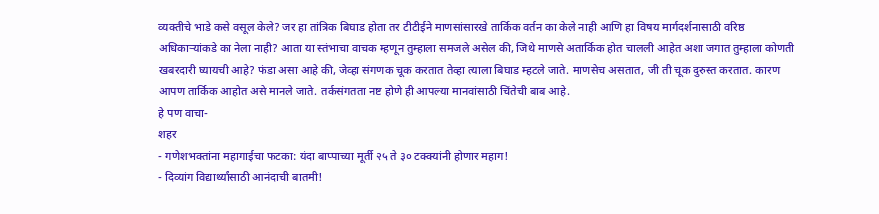व्यक्तीचे भाडे कसे वसूल केले? जर हा तांत्रिक बिघाड होता तर टीटीईने माणसांसारखे तार्किक वर्तन का केले नाही आणि हा विषय मार्गदर्शनासाठी वरिष्ठ अधिकाऱ्यांकडे का नेला नाही? आता या स्तंभाचा वाचक म्हणून तुम्हाला समजले असेल की, जिथे माणसे अतार्किक होत चालली आहेत अशा जगात तुम्हाला कोणती खबरदारी घ्यायची आहे? फंडा असा आहे की, जेव्हा संगणक चूक करतात तेव्हा त्याला बिघाड म्हटले जाते. माणसेच असतात, जी ती चूक दुरुस्त करतात. कारण आपण तार्किक आहोत असे मानले जाते. तर्कसंगतता नष्ट होणे ही आपल्या मानवांसाठी चिंतेची बाब आहे.
हे पण वाचा-
शहर
- गणेशभक्तांना महागाईचा फटका: यंदा बाप्पाच्या मूर्ती २५ ते ३० टक्क्यांनी होणार महाग!
- दिव्यांग विद्यार्थ्यांसाठी आनंदाची बातमी!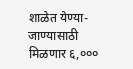शाळेत येण्या-जाण्यासाठी मिळणार ६,०००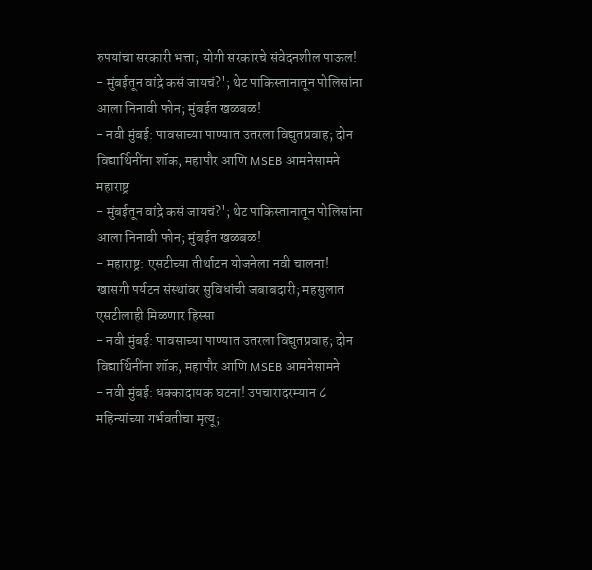रुपयांचा सरकारी भत्ता; योगी सरकारचे संवेदनशील पाऊल!
- मुंबईतून वांद्रे कसं जायचं?'; थेट पाकिस्तानातून पोलिसांना आला निनावी फोन; मुंबईत खळबळ!
- नवी मुंबई: पावसाच्या पाण्यात उतरला विद्युतप्रवाह; दोन विद्यार्थिनींना शॉक, महापौर आणि MSEB आमनेसामने
महाराष्ट्र
- मुंबईतून वांद्रे कसं जायचं?'; थेट पाकिस्तानातून पोलिसांना आला निनावी फोन; मुंबईत खळबळ!
- महाराष्ट्र: एसटीच्या तीर्थाटन योजनेला नवी चालना! खासगी पर्यटन संस्थांवर सुविधांची जबाबदारी; महसुलात एसटीलाही मिळणार हिस्सा
- नवी मुंबई: पावसाच्या पाण्यात उतरला विद्युतप्रवाह; दोन विद्यार्थिनींना शॉक, महापौर आणि MSEB आमनेसामने
- नवी मुंबई: धक्कादायक घटना! उपचारादरम्यान ८ महिन्यांच्या गर्भवतीचा मृत्यू;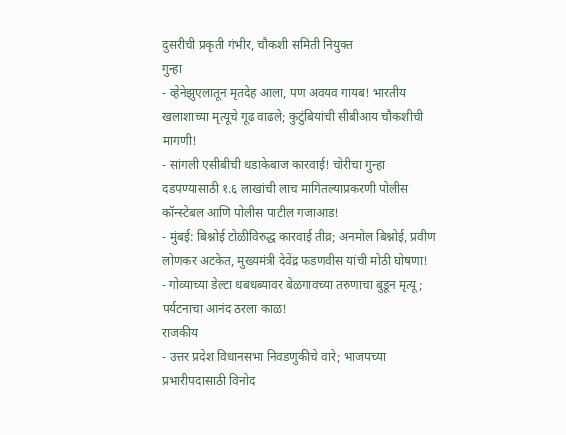दुसरीची प्रकृती गंभीर, चौकशी समिती नियुक्त
गुन्हा
- व्हेनेझुएलातून मृतदेह आला, पण अवयव गायब! भारतीय खलाशाच्या मृत्यूचे गूढ वाढले; कुटुंबियांची सीबीआय चौकशीची मागणी!
- सांगली एसीबीची धडाकेबाज कारवाई! चोरीचा गुन्हा दडपण्यासाठी १.६ लाखांची लाच मागितल्याप्रकरणी पोलीस कॉन्स्टेबल आणि पोलीस पाटील गजाआड!
- मुंबई: बिश्नोई टोळीविरुद्ध कारवाई तीव्र; अनमोल बिश्नोई, प्रवीण लोणकर अटकेत, मुख्यमंत्री देवेंद्र फडणवीस यांची मोठी घोषणा!
- गोव्याच्या डेल्टा धबधब्यावर बेळगावच्या तरुणाचा बुडून मृत्यू; पर्यटनाचा आनंद ठरला काळ!
राजकीय
- उत्तर प्रदेश विधानसभा निवडणुकीचे वारे; भाजपच्या प्रभारीपदासाठी विनोद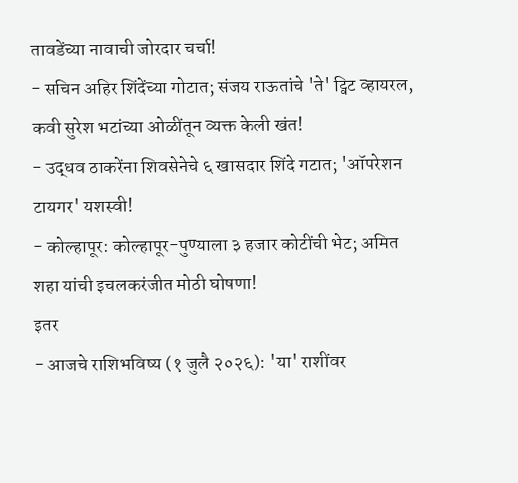तावडेंच्या नावाची जोरदार चर्चा!
- सचिन अहिर शिंदेंच्या गोटात; संजय राऊतांचे 'ते' ट्विट व्हायरल, कवी सुरेश भटांच्या ओळींतून व्यक्त केली खंत!
- उद्धव ठाकरेंना शिवसेनेचे ६ खासदार शिंदे गटात; 'ऑपरेशन टायगर' यशस्वी!
- कोल्हापूर: कोल्हापूर-पुण्याला ३ हजार कोटींची भेट; अमित शहा यांची इचलकरंजीत मोठी घोषणा!
इतर
- आजचे राशिभविष्य (१ जुलै २०२६): 'या' राशींवर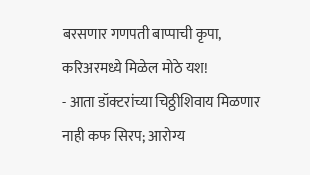बरसणार गणपती बाप्पाची कृपा, करिअरमध्ये मिळेल मोठे यश!
- आता डॉक्टरांच्या चिठ्ठीशिवाय मिळणार नाही कफ सिरप; आरोग्य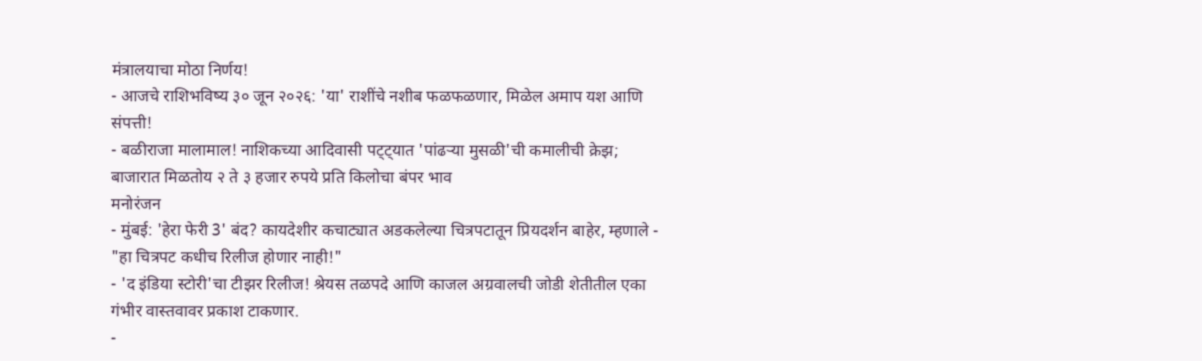मंत्रालयाचा मोठा निर्णय!
- आजचे राशिभविष्य ३० जून २०२६: 'या' राशींचे नशीब फळफळणार, मिळेल अमाप यश आणि संपत्ती!
- बळीराजा मालामाल! नाशिकच्या आदिवासी पट्ट्यात 'पांढऱ्या मुसळी'ची कमालीची क्रेझ; बाजारात मिळतोय २ ते ३ हजार रुपये प्रति किलोचा बंपर भाव
मनोरंजन
- मुंबई: 'हेरा फेरी 3' बंद? कायदेशीर कचाट्यात अडकलेल्या चित्रपटातून प्रियदर्शन बाहेर, म्हणाले - "हा चित्रपट कधीच रिलीज होणार नाही!"
- 'द इंडिया स्टोरी'चा टीझर रिलीज! श्रेयस तळपदे आणि काजल अग्रवालची जोडी शेतीतील एका गंभीर वास्तवावर प्रकाश टाकणार.
-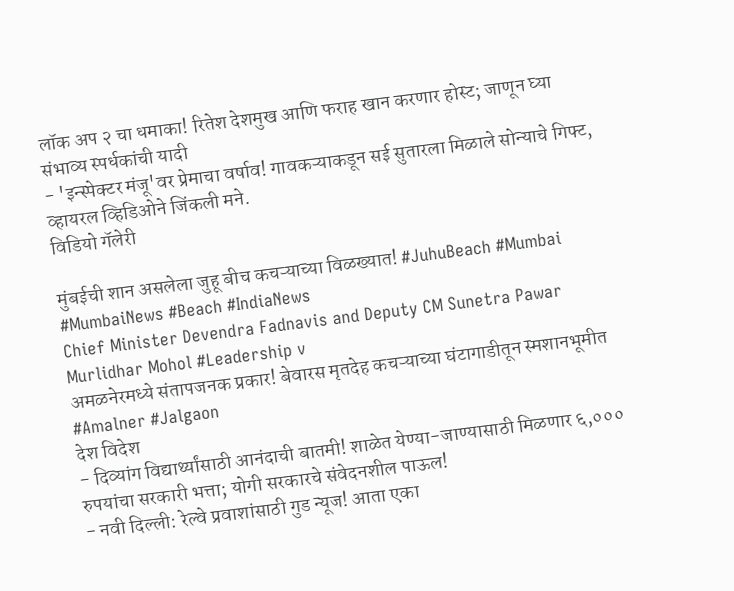लॉक अप २ चा धमाका! रितेश देशमुख आणि फराह खान करणार होस्ट; जाणून घ्या संभाव्य स्पर्धकांची यादी
- 'इन्स्पेक्टर मंजू'वर प्रेमाचा वर्षाव! गावकऱ्याकडून सई सुतारला मिळाले सोन्याचे गिफ्ट, व्हायरल व्हिडिओने जिंकली मने.
विडियो गॅलेरी

मुंबईची शान असलेला जुहू बीच कचऱ्याच्या विळख्यात! #JuhuBeach #Mumbai #MumbaiNews #Beach #IndiaNews
Chief Minister Devendra Fadnavis and Deputy CM Sunetra Pawar Murlidhar Mohol #Leadership v
अमळनेरमध्ये संतापजनक प्रकार! बेवारस मृतदेह कचऱ्याच्या घंटागाडीतून स्मशानभूमीत #Amalner #Jalgaon
देश विदेश
- दिव्यांग विद्यार्थ्यांसाठी आनंदाची बातमी! शाळेत येण्या-जाण्यासाठी मिळणार ६,००० रुपयांचा सरकारी भत्ता; योगी सरकारचे संवेदनशील पाऊल!
- नवी दिल्ली: रेल्वे प्रवाशांसाठी गुड न्यूज! आता एका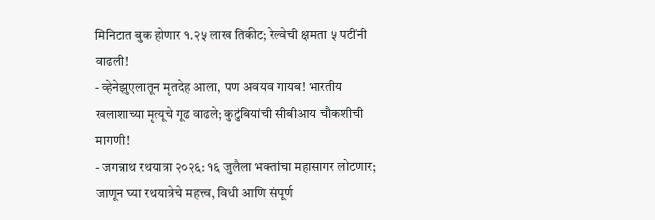मिनिटात बुक होणार १.२५ लाख तिकीट; रेल्वेची क्षमता ५ पटींनी वाढली!
- व्हेनेझुएलातून मृतदेह आला, पण अवयव गायब! भारतीय खलाशाच्या मृत्यूचे गूढ वाढले; कुटुंबियांची सीबीआय चौकशीची मागणी!
- जगन्नाथ रथयात्रा २०२६: १६ जुलैला भक्तांचा महासागर लोटणार; जाणून घ्या रथयात्रेचे महत्त्व, विधी आणि संपूर्ण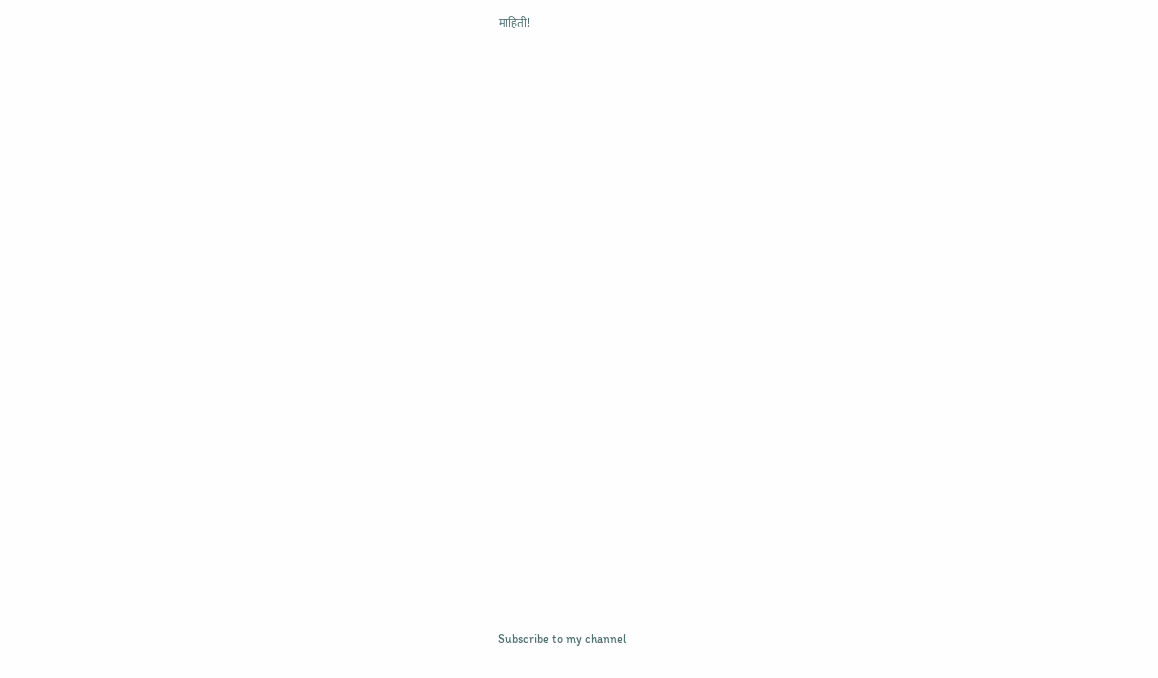माहिती!



























Subscribe to my channel